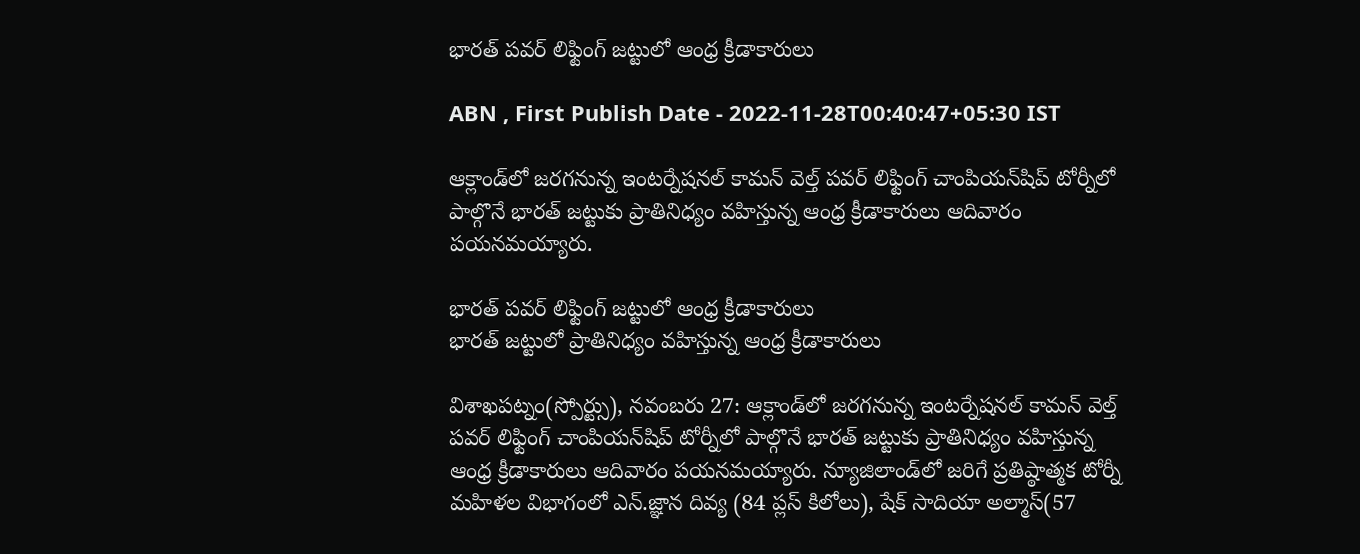భారత్‌ పవర్‌ లిఫ్టింగ్‌ జట్టులో ఆంధ్ర క్రీడాకారులు

ABN , First Publish Date - 2022-11-28T00:40:47+05:30 IST

ఆక్లాండ్‌లో జరగనున్న ఇంటర్నేషనల్‌ కామన్‌ వెల్త్‌ పవర్‌ లిఫ్టింగ్‌ చాంపియన్‌షిప్‌ టోర్నీలో పాల్గొనే భారత్‌ జట్టుకు ప్రాతినిధ్యం వహిస్తున్న ఆంధ్ర క్రీడాకారులు ఆదివారం పయనమయ్యారు.

భారత్‌ పవర్‌ లిఫ్టింగ్‌ జట్టులో ఆంధ్ర క్రీడాకారులు
భారత్‌ జట్టులో ప్రాతినిధ్యం వహిస్తున్న ఆంధ్ర క్రీడాకారులు

విశాఖపట్నం(స్పోర్ట్సు), నవంబరు 27: ఆక్లాండ్‌లో జరగనున్న ఇంటర్నేషనల్‌ కామన్‌ వెల్త్‌ పవర్‌ లిఫ్టింగ్‌ చాంపియన్‌షిప్‌ టోర్నీలో పాల్గొనే భారత్‌ జట్టుకు ప్రాతినిధ్యం వహిస్తున్న ఆంధ్ర క్రీడాకారులు ఆదివారం పయనమయ్యారు. న్యూజిలాండ్‌లో జరిగే ప్రతిష్ఠాత్మక టోర్నీ మహిళల విభాగంలో ఎన్‌.జ్ఞాన దివ్య (84 ప్లస్‌ కిలోలు), షేక్‌ సాదియా అల్మాస్‌(57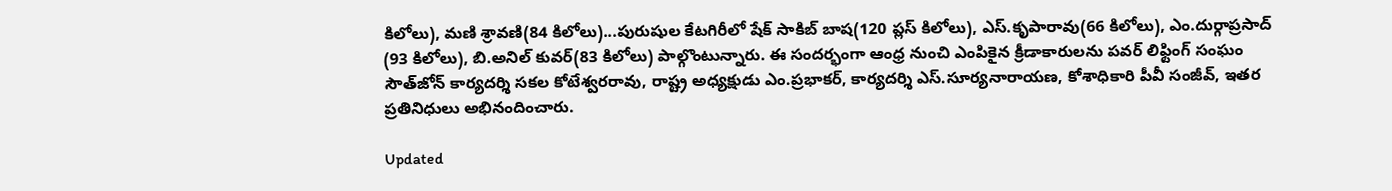కిలోలు), మణి శ్రావణి(84 కిలోలు)...పురుషుల కేటగిరీలో షేక్‌ సాకిబ్‌ బాష(120 ప్లస్‌ కిలోలు), ఎస్‌.కృపారావు(66 కిలోలు), ఎం.దుర్గాప్రసాద్‌ (93 కిలోలు), బి.అనిల్‌ కువర్‌(83 కిలోలు) పాల్గొంటున్నారు. ఈ సందర్భంగా ఆంధ్ర నుంచి ఎంపికైన క్రీడాకారులను పవర్‌ లిఫ్టింగ్‌ సంఘం సౌత్‌జోన్‌ కార్యదర్శి సకల కోటేశ్వరరావు, రాష్ట్ర అధ్యక్షుడు ఎం.ప్రభాకర్‌, కార్యదర్శి ఎస్‌.సూర్యనారాయణ, కోశాధికారి పీవీ సంజీవ్‌, ఇతర ప్రతినిధులు అభినందించారు.

Updated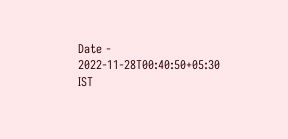Date - 2022-11-28T00:40:50+05:30 IST